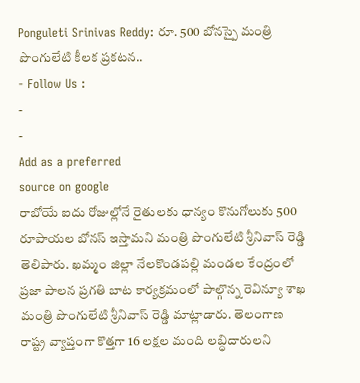Ponguleti Srinivas Reddy: రూ. 500 బోనస్పై మంత్రి పొంగులేటి కీలక ప్రకటన..
- Follow Us :
-
-
Add as a preferred
source on google
రాబోయే ఐదు రోజుల్లోనే రైతులకు ధాన్యం కొనుగోలుకు 500 రూపాయల బోనస్ ఇస్తామని మంత్రి పొంగులేటి శ్రీనివాస్ రెడ్డి తెలిపారు. ఖమ్మం జిల్లా నేలకొండపల్లి మండల కేంద్రంలో ప్రజా పాలన ప్రగతి బాట కార్యక్రమంలో పాల్గొన్న రెవిన్యూ శాఖ మంత్రి పొంగులేటి శ్రీనివాస్ రెడ్డి మాట్లాడారు. తెలంగాణ రాష్ట్ర వ్యాప్తంగా కొత్తగా 16 లక్షల మంది లబ్ధిదారులని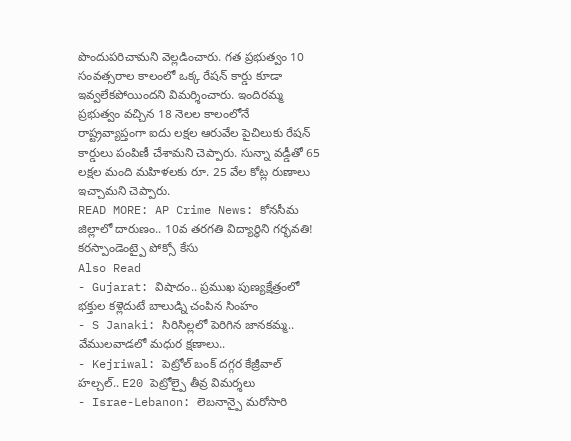పొందుపరిచామని వెల్లడించారు. గత ప్రభుత్వం 10 సంవత్సరాల కాలంలో ఒక్క రేషన్ కార్డు కూడా ఇవ్వలేకపోయిందని విమర్శించారు. ఇందిరమ్మ ప్రభుత్వం వచ్చిన 18 నెలల కాలంలోనే రాష్ట్రవ్యాప్తంగా ఐదు లక్షల ఆరువేల పైచిలుకు రేషన్ కార్డులు పంపిణీ చేశామని చెప్పారు. సున్నా వడ్డీతో 65 లక్షల మంది మహిళలకు రూ. 25 వేల కోట్ల రుణాలు ఇచ్చామని చెప్పారు.
READ MORE: AP Crime News: కోనసీమ జిల్లాలో దారుణం.. 10వ తరగతి విద్యార్థిని గర్భవతి! కరస్పాండెంట్పై పోక్సో కేసు
Also Read
- Gujarat: విషాదం.. ప్రముఖ పుణ్యక్షేత్రంలో భక్తుల కళ్లెదుటే బాలుడ్ని చంపిన సింహం
- S Janaki: సిరిసిల్లలో పెరిగిన జానకమ్మ.. వేములవాడలో మధుర క్షణాలు..
- Kejriwal: పెట్రోల్ బంక్ దగ్గర కేజ్రీవాల్ హల్చల్.. E20 పెట్రోల్పై తీవ్ర విమర్శలు
- Israe-Lebanon: లెబనాన్పై మరోసారి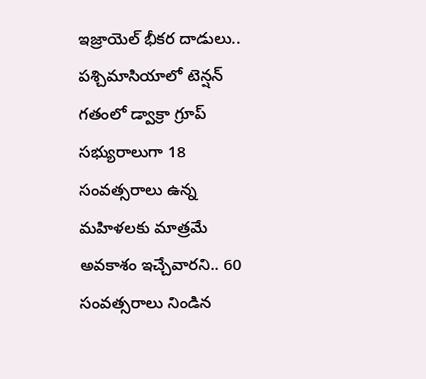ఇజ్రాయెల్ భీకర దాడులు.. పశ్చిమాసియాలో టెన్షన్
గతంలో డ్వాక్రా గ్రూప్ సభ్యురాలుగా 18 సంవత్సరాలు ఉన్న మహిళలకు మాత్రమే అవకాశం ఇచ్చేవారని.. 60 సంవత్సరాలు నిండిన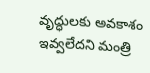వృద్ధులకు అవకాశం ఇవ్వలేదని మంత్రి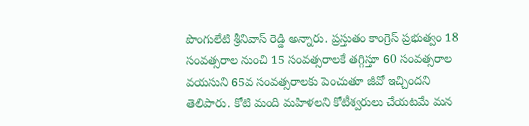పొంగులేటి శ్రీనివాస్ రెడ్డి అన్నారు. ప్రస్తుతం కాంగ్రెస్ ప్రభుత్వం 18 సంవత్సరాల నుంచి 15 సంవత్సరాలకే తగ్గిస్తూ 60 సంవత్సరాల వయసుని 65వ సంవత్సరాలకు పెంచుతూ జీవో ఇచ్చిందని తెలిపారు. కోటి మంది మహిళలని కోటీశ్వరులు చేయటమే మన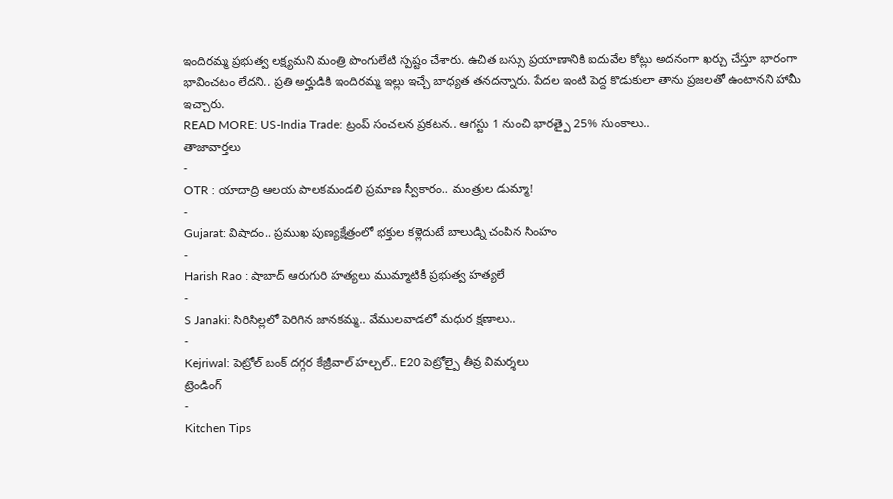ఇందిరమ్మ ప్రభుత్వ లక్ష్యమని మంత్రి పొంగులేటి స్పష్టం చేశారు. ఉచిత బస్సు ప్రయాణానికి ఐదువేల కోట్లు అదనంగా ఖర్చు చేస్తూ భారంగా భావించటం లేదని.. ప్రతి అర్హుడికి ఇందిరమ్మ ఇల్లు ఇచ్చే బాధ్యత తనదన్నారు. పేదల ఇంటి పెద్ద కొడుకులా తాను ప్రజలతో ఉంటానని హామీ ఇచ్చారు.
READ MORE: US-India Trade: ట్రంప్ సంచలన ప్రకటన.. ఆగస్టు 1 నుంచి భారత్పై 25% సుంకాలు..
తాజావార్తలు
-
OTR : యాదాద్రి ఆలయ పాలకమండలి ప్రమాణ స్వీకారం.. మంత్రుల డుమ్మా!
-
Gujarat: విషాదం.. ప్రముఖ పుణ్యక్షేత్రంలో భక్తుల కళ్లెదుటే బాలుడ్ని చంపిన సింహం
-
Harish Rao : షాబాద్ ఆరుగురి హత్యలు ముమ్మాటికీ ప్రభుత్వ హత్యలే
-
S Janaki: సిరిసిల్లలో పెరిగిన జానకమ్మ.. వేములవాడలో మధుర క్షణాలు..
-
Kejriwal: పెట్రోల్ బంక్ దగ్గర కేజ్రీవాల్ హల్చల్.. E20 పెట్రోల్పై తీవ్ర విమర్శలు
ట్రెండింగ్
-
Kitchen Tips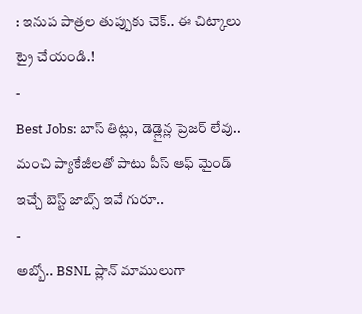: ఇనుప పాత్రల తుప్పుకు చెక్.. ఈ చిట్కాలు ట్రై చేయండి.!
-
Best Jobs: బాస్ తిట్లు, డెడ్లైన్ల ప్రెజర్ లేవు.. మంచి ప్యాకేజీలతో పాటు పీస్ ఆఫ్ మైండ్ ఇచ్చే బెస్ట్ జాబ్స్ ఇవే గురూ..
-
అబ్బో.. BSNL ప్లాన్ మాములుగా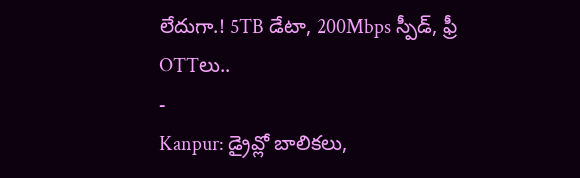లేదుగా.! 5TB డేటా, 200Mbps స్పీడ్, ఫ్రీ OTTలు..
-
Kanpur: డ్రైవ్లో బాలికలు,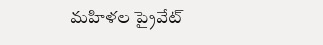మహిళల ప్రైవేట్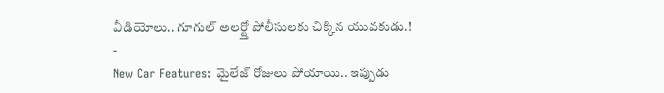వీడియోలు.. గూగుల్ అలర్ట్తో పోలీసులకు చిక్కిన యువకుడు.!
-
New Car Features: మైలేజ్ రోజులు పోయాయి.. ఇప్పుడు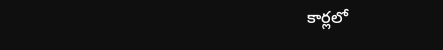కార్లలో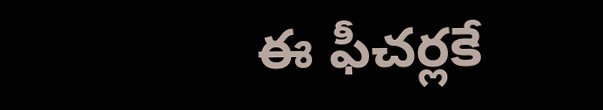ఈ ఫీచర్లకే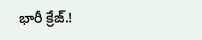భారీ క్రేజ్.!